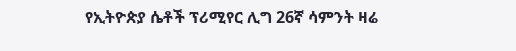የኢትዮጵያ ሴቶች ፕሪሚየር ሊግ 26ኛ ሳምንት ዛሬ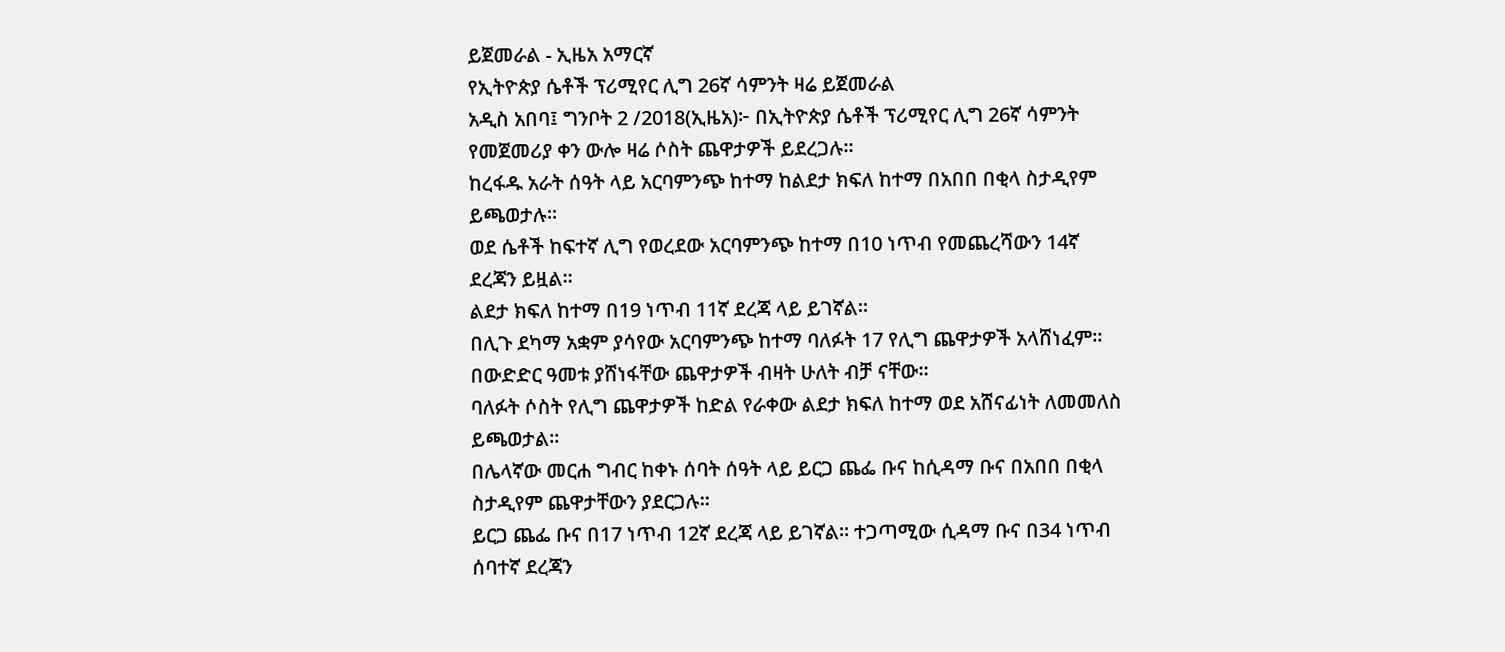ይጀመራል - ኢዜአ አማርኛ
የኢትዮጵያ ሴቶች ፕሪሚየር ሊግ 26ኛ ሳምንት ዛሬ ይጀመራል
አዲስ አበባ፤ ግንቦት 2 /2018(ኢዜአ)፦ በኢትዮጵያ ሴቶች ፕሪሚየር ሊግ 26ኛ ሳምንት የመጀመሪያ ቀን ውሎ ዛሬ ሶስት ጨዋታዎች ይደረጋሉ።
ከረፋዱ አራት ሰዓት ላይ አርባምንጭ ከተማ ከልደታ ክፍለ ከተማ በአበበ በቂላ ስታዲየም ይጫወታሉ።
ወደ ሴቶች ከፍተኛ ሊግ የወረደው አርባምንጭ ከተማ በ10 ነጥብ የመጨረሻውን 14ኛ ደረጃን ይዟል።
ልደታ ክፍለ ከተማ በ19 ነጥብ 11ኛ ደረጃ ላይ ይገኛል።
በሊጉ ደካማ አቋም ያሳየው አርባምንጭ ከተማ ባለፉት 17 የሊግ ጨዋታዎች አላሸነፈም። በውድድር ዓመቱ ያሸነፋቸው ጨዋታዎች ብዛት ሁለት ብቻ ናቸው።
ባለፉት ሶስት የሊግ ጨዋታዎች ከድል የራቀው ልደታ ክፍለ ከተማ ወደ አሸናፊነት ለመመለስ ይጫወታል።
በሌላኛው መርሐ ግብር ከቀኑ ሰባት ሰዓት ላይ ይርጋ ጨፌ ቡና ከሲዳማ ቡና በአበበ በቂላ ስታዲየም ጨዋታቸውን ያደርጋሉ።
ይርጋ ጨፌ ቡና በ17 ነጥብ 12ኛ ደረጃ ላይ ይገኛል። ተጋጣሚው ሲዳማ ቡና በ34 ነጥብ ሰባተኛ ደረጃን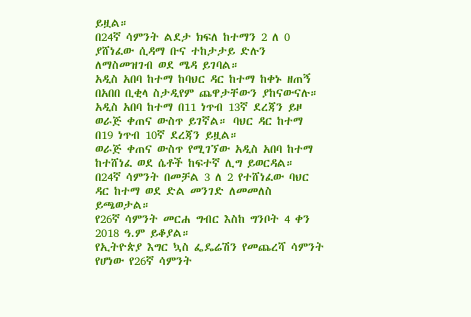ይዟል።
በ24ኛ ሳምንት ልደታ ክፍለ ከተማን 2 ለ 0 ያሸነፈው ሲዳማ ቡና ተከታታይ ድሉን ለማስመዝገብ ወደ ሜዳ ይገባል።
አዲስ አበባ ከተማ ከባህር ዳር ከተማ ከቀኑ ዘጠኝ በአበበ ቢቂላ ስታዲየም ጨዋታቸውን ያከናውናሉ።
አዲስ አበባ ከተማ በ11 ነጥብ 13ኛ ደረጃን ይዞ ወራጅ ቀጠና ውስጥ ይገኛል። ባህር ዳር ከተማ በ19 ነጥብ 10ኛ ደረጃን ይዟል።
ወራጅ ቀጠና ውስጥ የሚገኘው አዲስ አበባ ከተማ ከተሸነፈ ወደ ሴቶች ከፍተኛ ሊግ ይወርዳል።
በ24ኛ ሳምንት በመቻል 3 ለ 2 የተሸነፈው ባህር ዳር ከተማ ወደ ድል መንገድ ለመመለስ ይጫወታል።
የ26ኛ ሳምንት መርሐ ግብር እስከ ግንቦት 4 ቀን 2018 ዓ.ም ይቆያል።
የኢትዮጵያ እግር ኳስ ፌዴሬሽን የመጨረሻ ሳምንት የሆነው የ26ኛ ሳምንት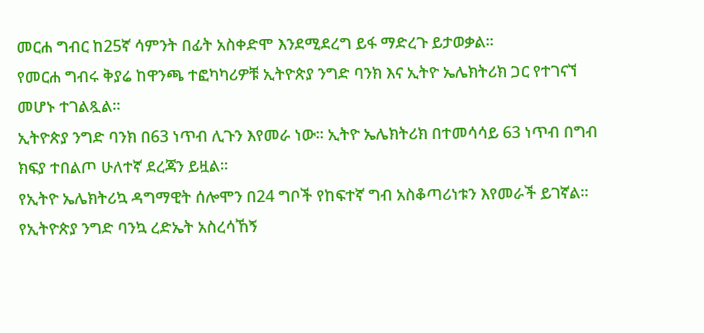መርሐ ግብር ከ25ኛ ሳምንት በፊት አስቀድሞ እንደሚደረግ ይፋ ማድረጉ ይታወቃል።
የመርሐ ግብሩ ቅያሬ ከዋንጫ ተፎካካሪዎቹ ኢትዮጵያ ንግድ ባንክ እና ኢትዮ ኤሌክትሪክ ጋር የተገናኘ መሆኑ ተገልጿል።
ኢትዮጵያ ንግድ ባንክ በ63 ነጥብ ሊጉን እየመራ ነው። ኢትዮ ኤሌክትሪክ በተመሳሳይ 63 ነጥብ በግብ ክፍያ ተበልጦ ሁለተኛ ደረጃን ይዟል።
የኢትዮ ኤሌክትሪኳ ዳግማዊት ሰሎሞን በ24 ግቦች የከፍተኛ ግብ አስቆጣሪነቱን እየመራች ይገኛል። የኢትዮጵያ ንግድ ባንኳ ረድኤት አስረሳኸኝ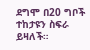ደግሞ በ20 ግቦች ተከታዩን ስፍራ ይዛለች።